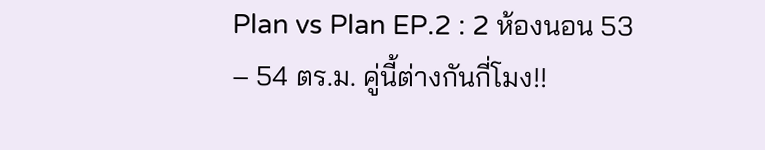Plan vs Plan EP.2 : 2 ห้องนอน 53 – 54 ตร.ม. คู่นี้ต่างกันกี่โมง!!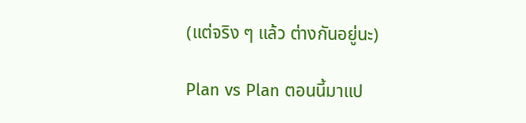(แต่จริง ๆ แล้ว ต่างกันอยู่นะ)

Plan vs Plan ตอนนี้มาแป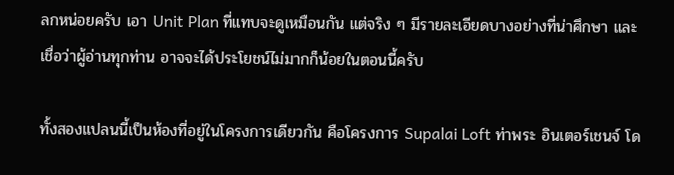ลกหน่อยครับ เอา Unit Plan ที่แทบจะดูเหมือนกัน แต่จริง ๆ มีรายละเอียดบางอย่างที่น่าศึกษา และเชื่อว่าผู้อ่านทุกท่าน อาจจะได้ประโยชน์ไม่มากก็น้อยในตอนนี้ครับ

ทั้งสองแปลนนี้เป็นห้องที่อยู่ในโครงการเดียวกัน คือโครงการ Supalai Loft ท่าพระ อินเตอร์เชนจ์ โด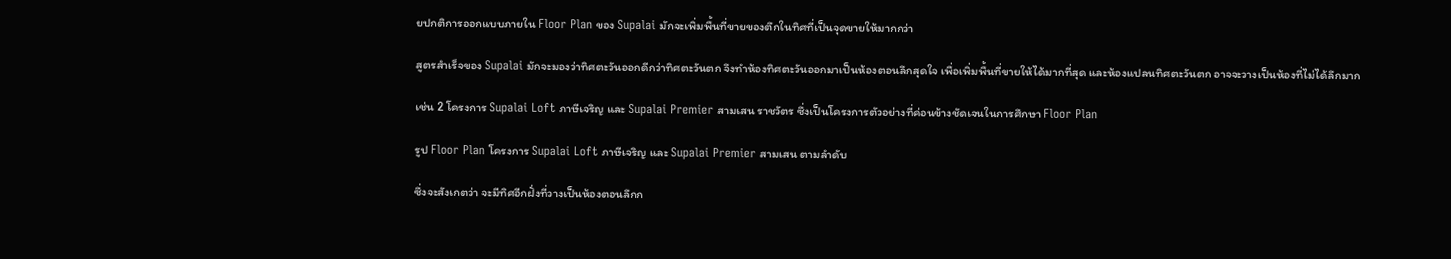ยปกติการออกแบบภายใน Floor Plan ของ Supalai มักจะเพิ่มพื้นที่ขายของตึกในทิศที่เป็นจุดขายให้มากกว่า

สูตรสำเร็จของ Supalai มักจะมองว่าทิศตะวันออกดีกว่าทิศตะวันตก จึงทำห้องทิศตะวันออกมาเป็นห้องตอนลึกสุดใจ เพื่อเพิ่มพื้นที่ขายให้ได้มากที่สุด และห้องแปลนทิศตะวันตก อาจจะวางเป็นห้องที่ไม่ได้ลึกมาก

เช่น 2 โครงการ Supalai Loft ภาษีเจริญ และ Supalai Premier สามเสน ราชวัตร ซึ่งเป็นโครงการตัวอย่างที่ค่อนข้างชัดเจนในการศึกษา Floor Plan

รูป Floor Plan โครงการ Supalai Loft ภาษีเจริญ และ Supalai Premier สามเสน ตามลำดับ

ซึ่งจะสังเกตว่า จะมีทิศอีกฝั่งที่วางเป็นห้องตอนลึกก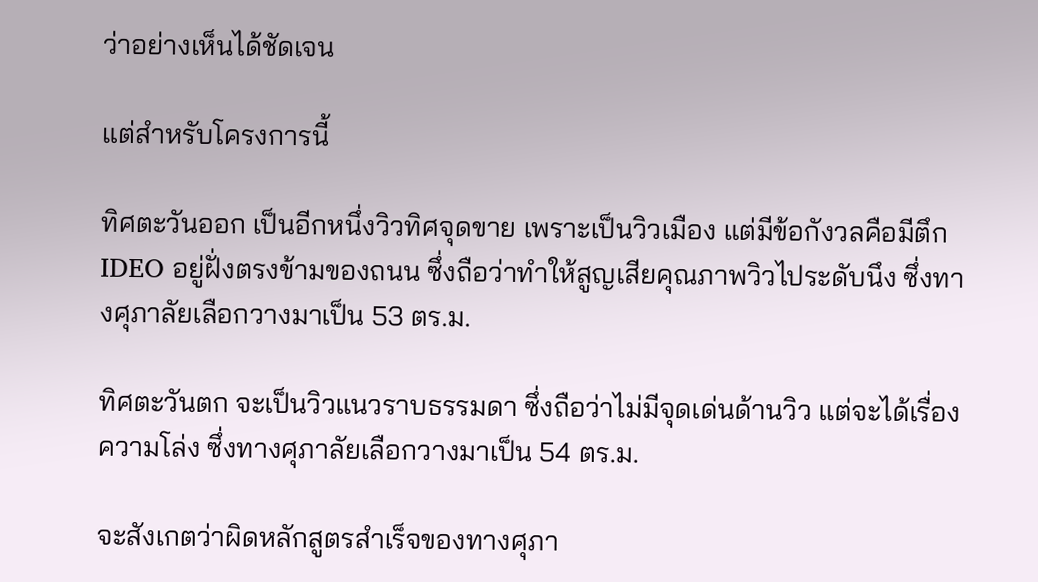ว่าอย่างเห็นได้ชัดเจน

แต่สำหรับโครงการนี้

ทิศตะวันออก เป็นอีกหนึ่งวิวทิศจุดขาย เพราะเป็นวิวเมือง แต่มีข้อกังวลคือมีตึก IDEO อยู่ฝั่งตรงข้ามของถนน ซึ่งถือว่าทำให้สูญเสียคุณภาพวิวไประดับนึง ซึ่งทางศุภาลัยเลือกวางมาเป็น 53 ตร.ม.

ทิศตะวันตก จะเป็นวิวแนวราบธรรมดา ซึ่งถือว่าไม่มีจุดเด่นด้านวิว แต่จะได้เรื่องความโล่ง ซึ่งทางศุภาลัยเลือกวางมาเป็น 54 ตร.ม.

จะสังเกตว่าผิดหลักสูตรสำเร็จของทางศุภา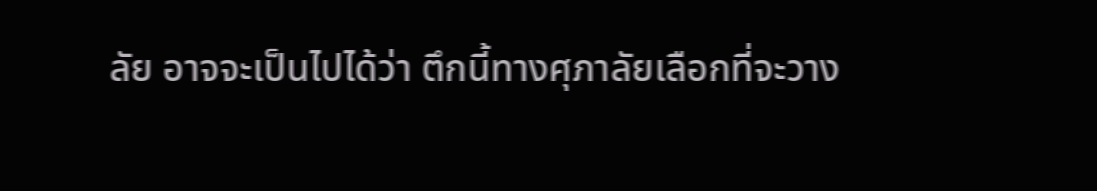ลัย อาจจะเป็นไปได้ว่า ตึกนี้ทางศุภาลัยเลือกที่จะวาง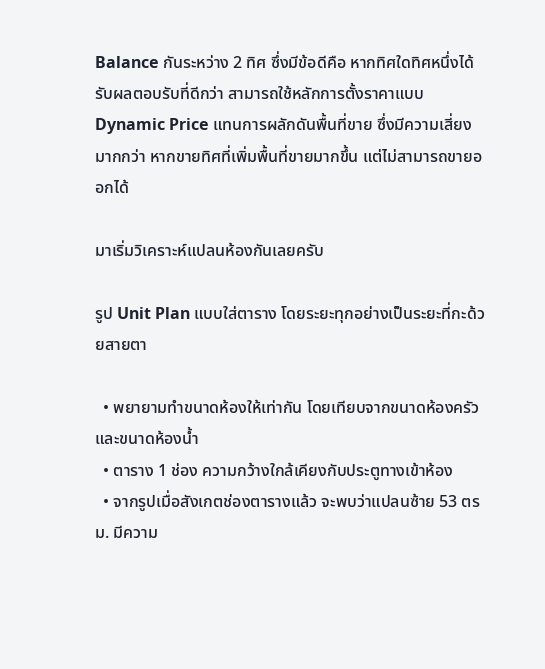Balance กันระหว่าง 2 ทิศ ซึ่งมีข้อดีคือ หากทิศใดทิศหนึ่งได้รับผลตอบรับที่ดีกว่า สามารถใช้หลักการตั้งราคาแบบ Dynamic Price แทนการผลักดันพื้นที่ขาย ซึ่งมีความเสี่ยงมากกว่า หากขายทิศที่เพิ่มพื้นที่ขายมากขึ้น แต่ไม่สามารถขายออกได้

มาเริ่มวิเคราะห์แปลนห้องกันเลยครับ

รูป Unit Plan แบบใส่ตาราง โดยระยะทุกอย่างเป็นระยะที่กะด้วยสายตา

  • พยายามทำขนาดห้องให้เท่ากัน โดยเทียบจากขนาดห้องครัว และขนาดห้องน้ำ
  • ตาราง 1 ช่อง ความกว้างใกล้เคียงกับประตูทางเข้าห้อง
  • จากรูปเมื่อสังเกตช่องตารางแล้ว จะพบว่าแปลนซ้าย 53 ตรม. มีความ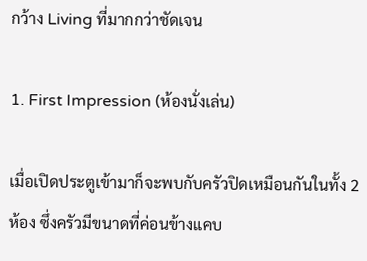กว้าง Living ที่มากกว่าชัดเจน

1. First Impression (ห้องนั่งเล่น)

เมื่อเปิดประตูเข้ามาก็จะพบกับครัวปิดเหมือนกันในทั้ง 2 ห้อง ซึ่งครัวมีขนาดที่ค่อนข้างแคบ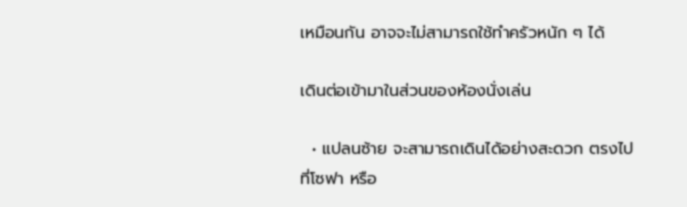เหมือนกัน อาจจะไม่สามารถใช้ทำครัวหนัก ๆ ได้

เดินต่อเข้ามาในส่วนของห้องนั่งเล่น

  • แปลนซ้าย จะสามารถเดินได้อย่างสะดวก ตรงไปที่โซฟา หรือ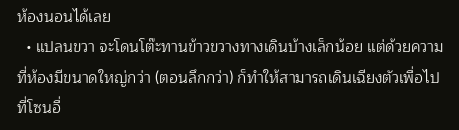ห้องนอนได้เลย
  • แปลนขวา จะโดนโต๊ะทานข้าวขวางทางเดินบ้างเล็กน้อย แต่ด้วยความที่ห้องมีขนาดใหญ่กว่า (ตอนลึกกว่า) ก็ทำให้สามารถเดินเฉียงตัวเพื่อไปที่โซนอื่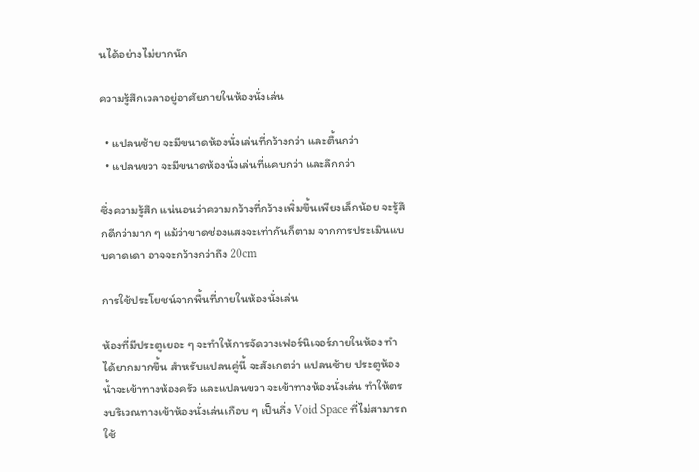นได้อย่างไม่ยากนัก

ความรู้สึกเวลาอยู่อาศัยภายในห้องนั่งเล่น

  • แปลนซ้าย จะมีขนาดห้องนั่งเล่นที่กว้างกว่า และตื้นกว่า
  • แปลนขวา จะมีขนาดห้องนั่งเล่นที่แคบกว่า และลึกกว่า

ซึ่งความรู้สึก แน่นอนว่าความกว้างที่กว้างเพิ่มขึ้นเพียงเล็กน้อย จะรู้สึกดีกว่ามาก ๆ แม้ว่าขาดช่องแสงจะเท่ากันก็ตาม จากการประเมินแบบคาดเดา อาจจะกว้างกว่าถึง 20cm

การใช้ประโยชน์จากพื้นที่ภายในห้องนั่งเล่น

ห้องที่มีประตูเยอะ ๆ จะทำให้การจัดวางเฟอร์นิเจอร์ภายในห้อง ทำได้ยากมากขึ้น สำหรับแปลนคู่นี้ จะสังเกตว่า แปลนซ้าย ประตูห้องน้ำจะเข้าทางห้องครัว และแปลนขวา จะเข้าทางห้องนั่งเล่น ทำให้ตรงบริเวณทางเข้าห้องนั่งเล่นเกือบ ๆ เป็นกึ่ง Void Space ที่ไม่สามารถใช้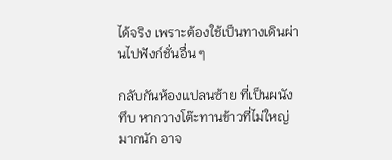ได้จริง เพราะต้องใช้เป็นทางเดินผ่านไปฟังก์ชั่นอื่น ๆ

กลับกันห้องแปลนซ้าย ที่เป็นผนังทึบ หากวางโต๊ะทานข้าวที่ไม่ใหญ่มากนัก อาจ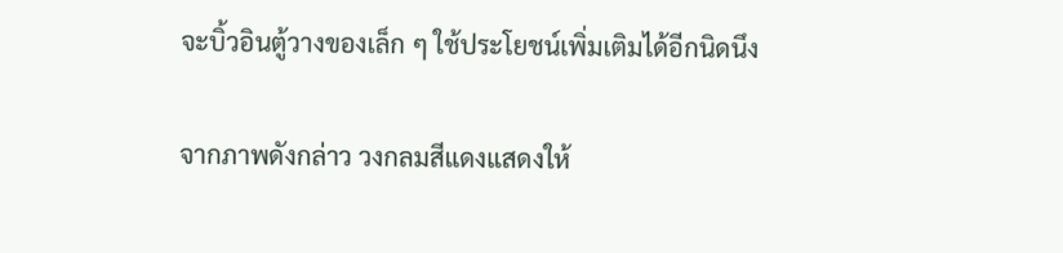จะบิ้วอินตู้วางของเล็ก ๆ ใช้ประโยชน์เพิ่มเติมได้อีกนิดนึง

จากภาพดังกล่าว วงกลมสีแดงแสดงให้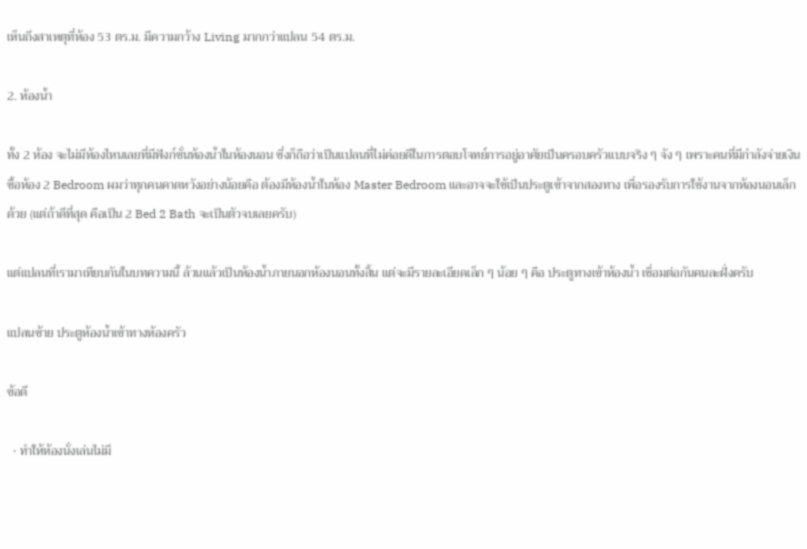เห็นถึงสาเหตุที่ห้อง 53 ตร.ม. มีความกว้าง Living มากกว่าแปลน 54 ตร.ม.

2. ห้องน้ำ

ทั้ง 2 ห้อง จะไม่มีห้องไหนเลยที่มีฟังก์ชั่นห้องน้ำในห้องนอน ซึ่งก็ถือว่าเป็นแปลนที่ไม่ค่อยดีในการตอบโจทย์การอยู่อาศัยเป็นครอบครัวแบบจริง ๆ จัง ๆ เพราะคนที่มีกำลังจ่ายเงินซื้อห้อง 2 Bedroom ผมว่าทุกคนคาดหวังอย่างน้อยคือ ต้องมีห้องน้ำในห้อง Master Bedroom และอาจจะใช้เป็นประตูเข้าจากสองทาง เพื่อรองรับการใช้งานจากห้องนอนเล็กด้วย (แต่ถ้าดีที่สุด คือเป็น 2 Bed 2 Bath จะเป็นตัวจบเลยครับ)

แต่แปลนที่เรามาเทียบกันในบทความนี้ ล้วนแล้วเป็นห้องน้ำภายนอกห้องนอนทั้งสิ้น แต่จะมีรายละเอียดเล็ก ๆ น้อย ๆ คือ ประตูทางเข้าห้องน้ำ เชื่อมต่อกันคนละฝั่งครับ

แปลนซ้าย ประตูห้องน้ำเข้าทางห้องครัว

ข้อดี

  • ทำให้ห้องนั่งเล่นไม่มี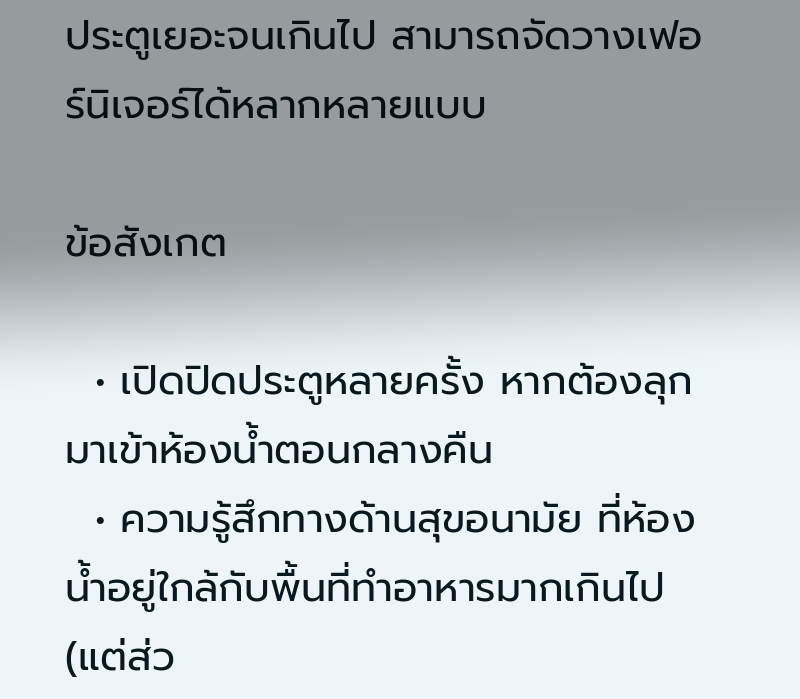ประตูเยอะจนเกินไป สามารถจัดวางเฟอร์นิเจอร์ได้หลากหลายแบบ

ข้อสังเกต

  • เปิดปิดประตูหลายครั้ง หากต้องลุกมาเข้าห้องน้ำตอนกลางคืน
  • ความรู้สึกทางด้านสุขอนามัย ที่ห้องน้ำอยู่ใกล้กับพื้นที่ทำอาหารมากเกินไป (แต่ส่ว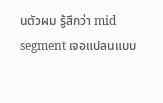นตัวผม รู้สึกว่า mid segment เจอแปลนแบบ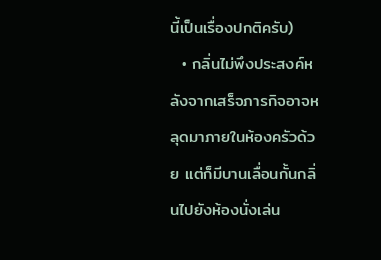นี้เป็นเรื่องปกติครับ)
  • กลิ่นไม่พึงประสงค์หลังจากเสร็จภารกิจอาจหลุดมาภายในห้องครัวด้วย แต่ก็มีบานเลื่อนกั้นกลิ่นไปยังห้องนั่งเล่น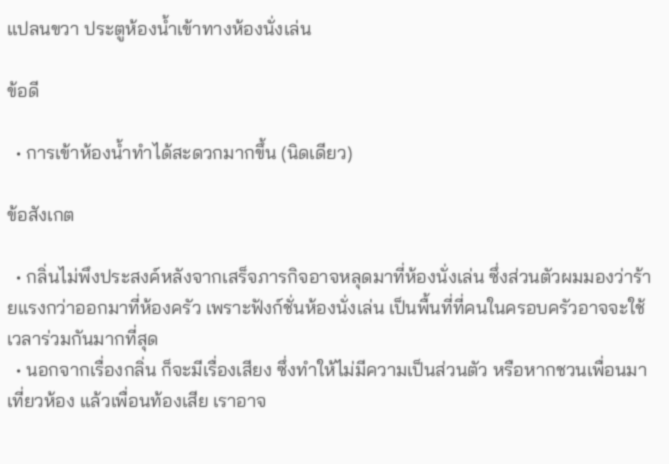แปลนขวา ประตูห้องน้ำเข้าทางห้องนั่งเล่น

ข้อดี

  • การเข้าห้องน้ำทำได้สะดวกมากขึ้น (นิดเดียว)

ข้อสังเกต

  • กลิ่นไม่พึงประสงค์หลังจากเสร็จภารกิจอาจหลุดมาที่ห้องนั่งเล่น ซึ่งส่วนตัวผมมองว่าร้ายแรงกว่าออกมาที่ห้องครัว เพราะฟังก์ชั่นห้องนั่งเล่น เป็นพื้นที่ที่คนในครอบครัวอาจจะใช้เวลาร่วมกันมากที่สุด
  • นอกจากเรื่องกลิ่น ก็จะมีเรื่องเสียง ซึ่งทำให้ไม่มีความเป็นส่วนตัว หรือหากชวนเพื่อนมาเที่ยวห้อง แล้วเพื่อนท้องเสีย เราอาจ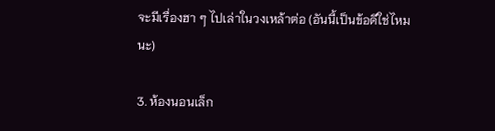จะมีเรื่องฮา ๆ ไปเล่าในวงเหล้าต่อ (อันนี้เป็นข้อดีใช่ไหมนะ)

3. ห้องนอนเล็ก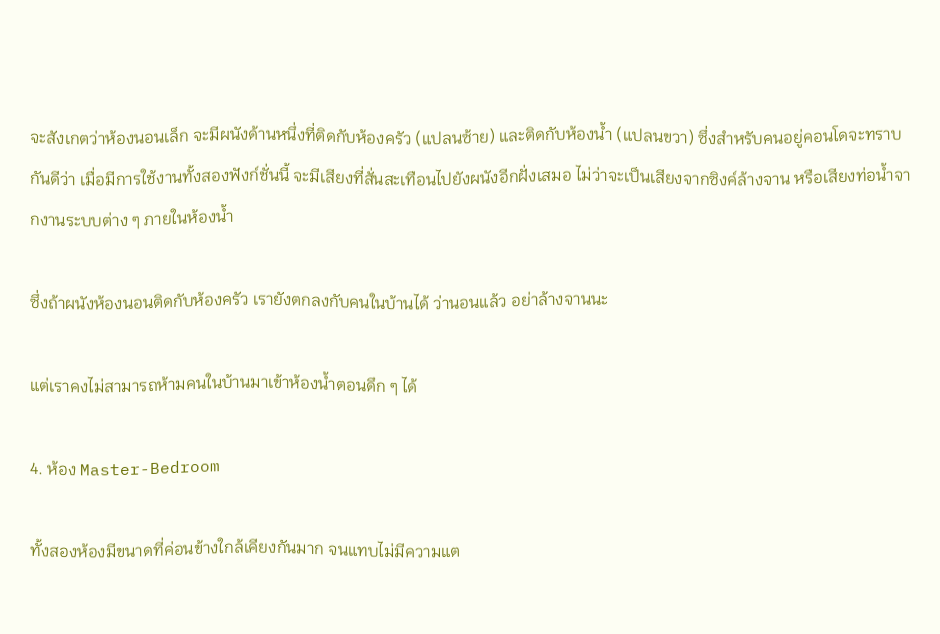จะสังเกตว่าห้องนอนเล็ก จะมีผนังด้านหนึ่งที่ติดกับห้องครัว (แปลนซ้าย) และติดกับห้องน้ำ (แปลนขวา) ซึ่งสำหรับคนอยู่คอนโดจะทราบกันดีว่า เมื่อมีการใช้งานทั้งสองฟังก์ชั่นนี้ จะมีเสียงที่สั่นสะเทือนไปยังผนังอีกฝั่งเสมอ ไม่ว่าจะเป็นเสียงจากซิงค์ล้างจาน หรือเสียงท่อน้ำจากงานระบบต่าง ๆ ภายในห้องน้ำ

ซึ่งถ้าผนังห้องนอนติดกับห้องครัว เรายังตกลงกับคนในบ้านได้ ว่านอนแล้ว อย่าล้างจานนะ

แต่เราคงไม่สามารถห้ามคนในบ้านมาเข้าห้องน้ำตอนดึก ๆ ได้

4. ห้อง Master-Bedroom

ทั้งสองห้องมีขนาดที่ค่อนข้างใกล้เคียงกันมาก จนแทบไม่มีความแต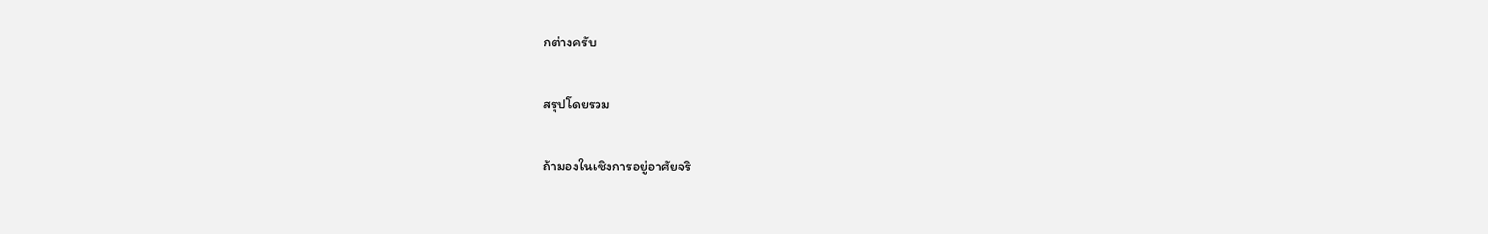กต่างครับ

สรุปโดยรวม

ถ้ามองในเชิงการอยู่อาศัยจริ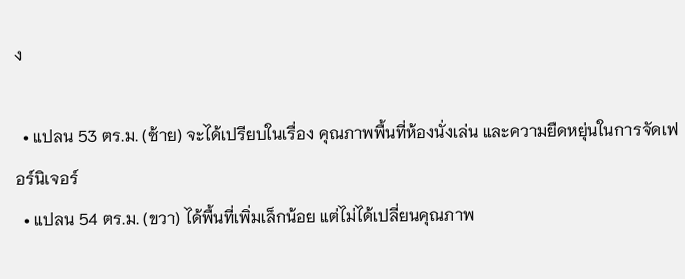ง

  • แปลน 53 ตร.ม. (ซ้าย) จะได้เปรียบในเรื่อง คุณภาพพื้นที่ห้องนั่งเล่น และความยืดหยุ่นในการจัดเฟอร์นิเจอร์
  • แปลน 54 ตร.ม. (ขวา) ได้พื้นที่เพิ่มเล็กน้อย แต่ไม่ได้เปลี่ยนคุณภาพ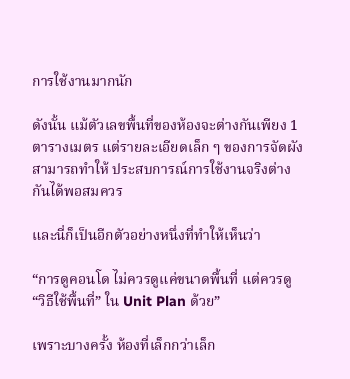การใช้งานมากนัก

ดังนั้น แม้ตัวเลขพื้นที่ของห้องจะต่างกันเพียง 1 ตารางเมตร แต่รายละเอียดเล็ก ๆ ของการจัดผังสามารถทำให้ ประสบการณ์การใช้งานจริงต่างกันได้พอสมควร

และนี่ก็เป็นอีกตัวอย่างหนึ่งที่ทำให้เห็นว่า

“การดูคอนโด ไม่ควรดูแค่ขนาดพื้นที่ แต่ควรดู “วิธีใช้พื้นที่” ใน Unit Plan ด้วย”

เพราะบางครั้ง ห้องที่เล็กกว่าเล็ก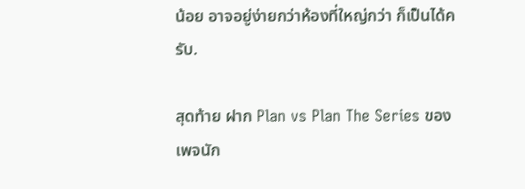น้อย อาจอยู่ง่ายกว่าห้องที่ใหญ่กว่า ก็เป็นได้ครับ.

สุดท้าย ฝาก Plan vs Plan The Series ของเพจนัก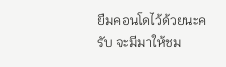ยืมคอนโดไว้ด้วยนะครับ จะมีมาให้ชม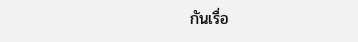กันเรื่อ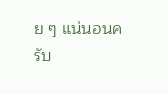ย ๆ แน่นอนครับ